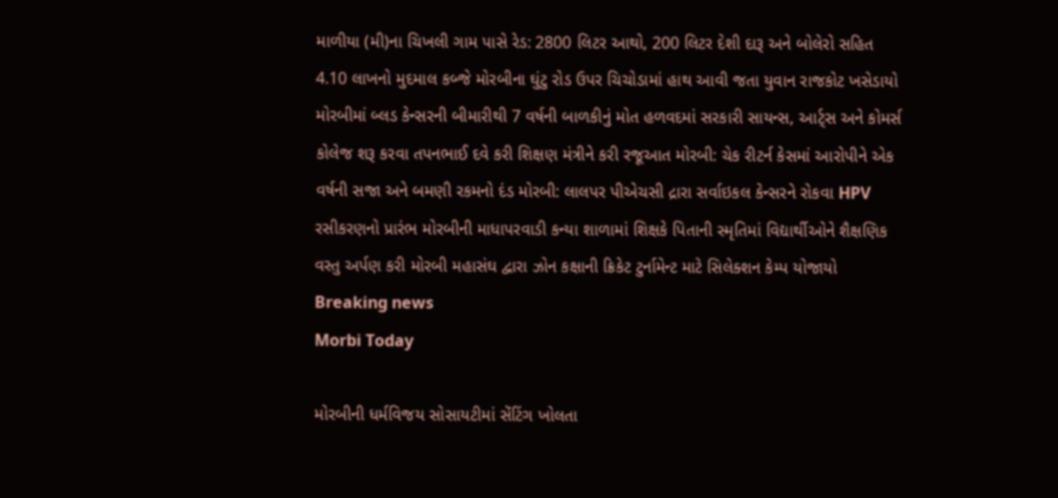માળીયા (મી)ના ચિખલી ગામ પાસે રેડ: 2800 લિટર આથો, 200 લિટર દેશી દારૂ અને બોલેરો સહિત 4.10 લાખનો મુદમાલ કબ્જે મોરબીના ઘુંટુ રોડ ઉપર ચિચોડામાં હાથ આવી જતા યુવાન રાજકોટ ખસેડાયો મોરબીમાં બ્લડ કેન્સરની બીમારીથી 7 વર્ષની બાળકીનું મોત હળવદમાં સરકારી સાયન્સ, આર્ટ્સ અને કોમર્સ કોલેજ શરૂ કરવા તપનભાઈ દવે કરી શિક્ષણ મંત્રીને કરી રજૂઆત મોરબી: ચેક રીટર્ન કેસમાં આરોપીને એક વર્ષની સજા અને બમણી રકમનો દંડ મોરબી: લાલપર પીએચસી દ્રારા સર્વાઇકલ કેન્સરને રોકવા HPV રસીકરણનો પ્રારંભ મોરબીની માધાપરવાડી કન્યા શાળામાં શિક્ષકે પિતાની સ્મૃતિમાં વિદ્યાર્થીઓને શૈક્ષણિક વસ્તુ અર્પણ કરી મોરબી મહાસંઘ દ્વારા ઝોન કક્ષાની ક્રિકેટ ટુર્નામેન્ટ માટે સિલેક્શન કેમ્પ યોજાયો
Breaking news
Morbi Today

મોરબીની ધર્મવિજય સોસાયટીમાં સેંટિંગ ખોલતા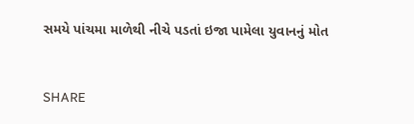સમયે પાંચમા માળેથી નીચે પડતાં ઇજા પામેલા યુવાનનું મોત


SHARE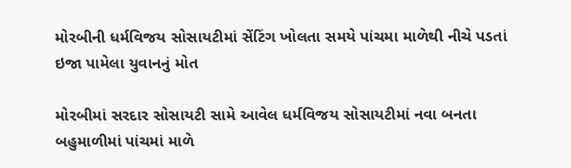મોરબીની ધર્મવિજય સોસાયટીમાં સેંટિંગ ખોલતા સમયે પાંચમા માળેથી નીચે પડતાં ઇજા પામેલા યુવાનનું મોત

મોરબીમાં સરદાર સોસાયટી સામે આવેલ ધર્મવિજય સોસાયટીમાં નવા બનતા બહુમાળીમાં પાંચમાં માળે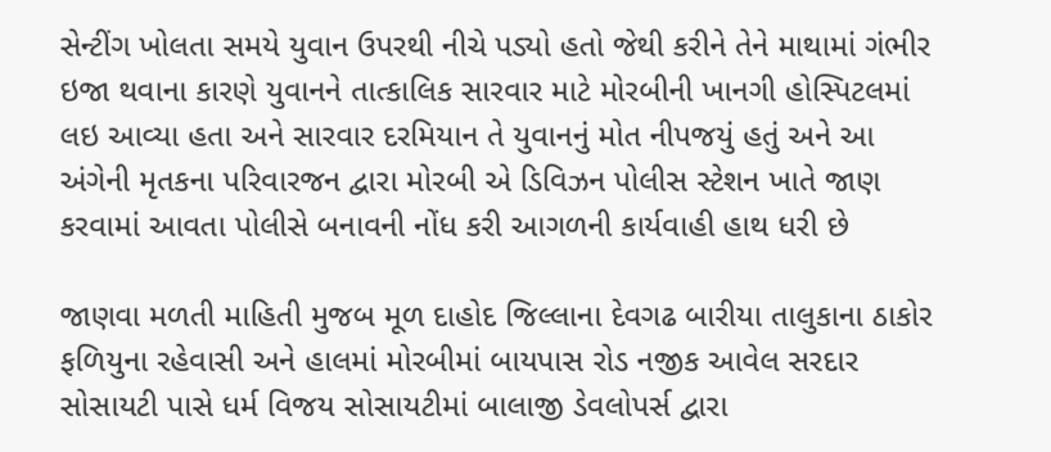સેન્ટીંગ ખોલતા સમયે યુવાન ઉપરથી નીચે પડ્યો હતો જેથી કરીને તેને માથામાં ગંભીર ઇજા થવાના કારણે યુવાનને તાત્કાલિક સારવાર માટે મોરબીની ખાનગી હોસ્પિટલમાં લઇ આવ્યા હતા અને સારવાર દરમિયાન તે યુવાનનું મોત નીપજયું હતું અને આ અંગેની મૃતકના પરિવારજન દ્વારા મોરબી એ ડિવિઝન પોલીસ સ્ટેશન ખાતે જાણ કરવામાં આવતા પોલીસે બનાવની નોંધ કરી આગળની કાર્યવાહી હાથ ધરી છે

જાણવા મળતી માહિતી મુજબ મૂળ દાહોદ જિલ્લાના દેવગઢ બારીયા તાલુકાના ઠાકોર ફળિયુના રહેવાસી અને હાલમાં મોરબીમાં બાયપાસ રોડ નજીક આવેલ સરદાર સોસાયટી પાસે ધર્મ વિજય સોસાયટીમાં બાલાજી ડેવલોપર્સ દ્વારા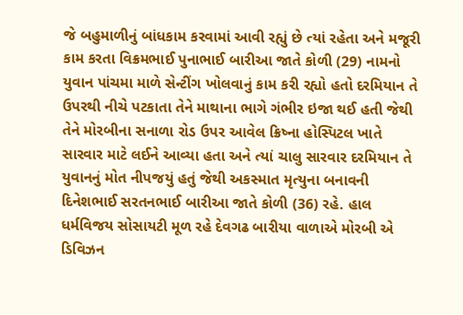જે બહુમાળીનું બાંધકામ કરવામાં આવી રહ્યું છે ત્યાં રહેતા અને મજૂરી કામ કરતા વિક્રમભાઈ પુનાભાઈ બારીઆ જાતે કોળી (29) નામનો યુવાન પાંચમા માળે સેન્ટીંગ ખોલવાનું કામ કરી રહ્યો હતો દરમિયાન તે ઉપરથી નીચે પટકાતા તેને માથાના ભાગે ગંભીર ઇજા થઈ હતી જેથી તેને મોરબીના સનાળા રોડ ઉપર આવેલ ક્રિષ્ના હોસ્પિટલ ખાતે સારવાર માટે લઈને આવ્યા હતા અને ત્યાં ચાલુ સારવાર દરમિયાન તે યુવાનનું મોત નીપજયું હતું જેથી અકસ્માત મૃત્યુના બનાવની દિનેશભાઈ સરતનભાઈ બારીઆ જાતે કોળી (36) રહે. હાલ ધર્મવિજય સોસાયટી મૂળ રહે દેવગઢ બારીયા વાળાએ મોરબી એ ડિવિઝન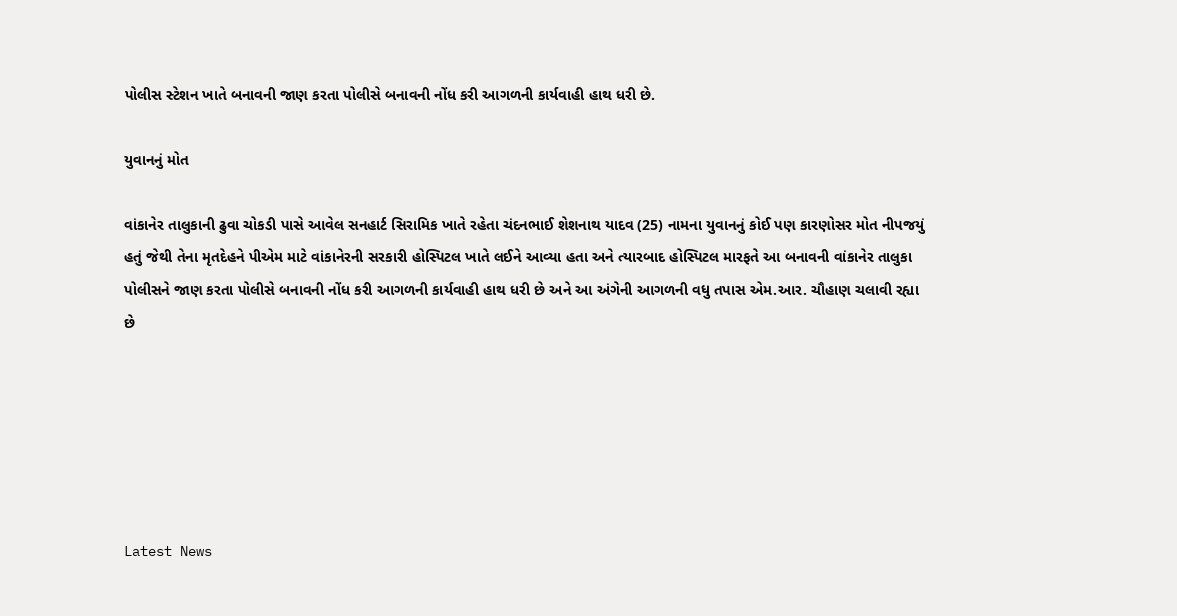પોલીસ સ્ટેશન ખાતે બનાવની જાણ કરતા પોલીસે બનાવની નોંધ કરી આગળની કાર્યવાહી હાથ ધરી છે.

યુવાનનું મોત

વાંકાનેર તાલુકાની ઢુવા ચોકડી પાસે આવેલ સનહાર્ટ સિરામિક ખાતે રહેતા ચંદનભાઈ શેશનાથ યાદવ (25) નામના યુવાનનું કોઈ પણ કારણોસર મોત નીપજયું હતું જેથી તેના મૃતદેહને પીએમ માટે વાંકાનેરની સરકારી હોસ્પિટલ ખાતે લઈને આવ્યા હતા અને ત્યારબાદ હોસ્પિટલ મારફતે આ બનાવની વાંકાનેર તાલુકા પોલીસને જાણ કરતા પોલીસે બનાવની નોંધ કરી આગળની કાર્યવાહી હાથ ધરી છે અને આ અંગેની આગળની વધુ તપાસ એમ.આર. ચૌહાણ ચલાવી રહ્યા છે






Latest News